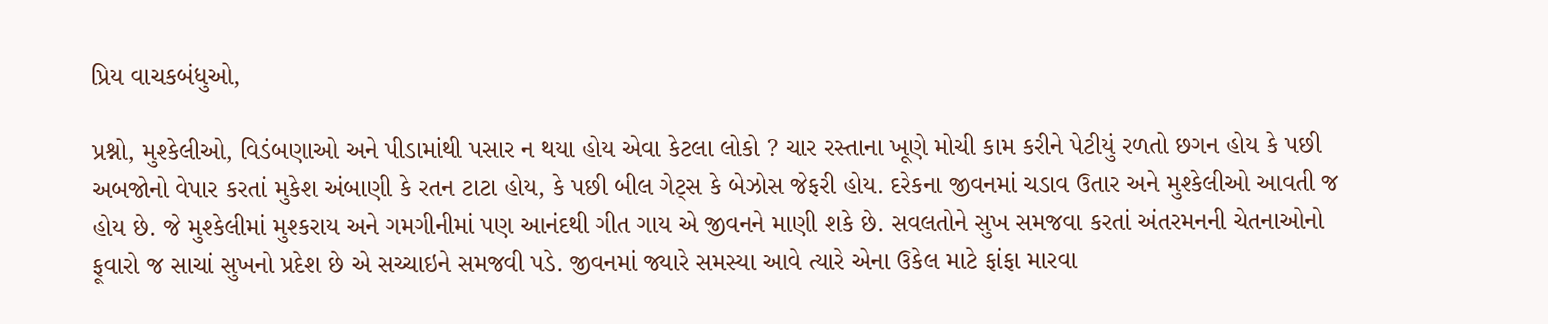પ્રિય વાચકબંધુઓ,

પ્રશ્નો, મુશ્કેલીઓ, વિડંબણાઓ અને પીડામાંથી પસાર ન થયા હોય એવા કેટલા લોકો ? ચાર રસ્તાના ખૂણે મોચી કામ કરીને પેટીયું રળતો છગન હોય કે પછી અબજોનો વેપાર કરતાં મુકેશ અંબાણી કે રતન ટાટા હોય, કે પછી બીલ ગેટ્સ કે બેઝોસ જેફરી હોય. દરેકના જીવનમાં ચડાવ ઉતાર અને મુશ્કેલીઓ આવતી જ હોય છે. જે મુશ્કેલીમાં મુશ્કરાય અને ગમગીનીમાં પણ આનંદથી ગીત ગાય એ જીવનને માણી શકે છે. સવલતોને સુખ સમજવા કરતાં અંતરમનની ચેતનાઓનો ફૂવારો જ સાચાં સુખનો પ્રદેશ છે એ સચ્ચાઇને સમજવી પડે. જીવનમાં જ્યારે સમસ્યા આવે ત્યારે એના ઉકેલ માટે ફાંફા મારવા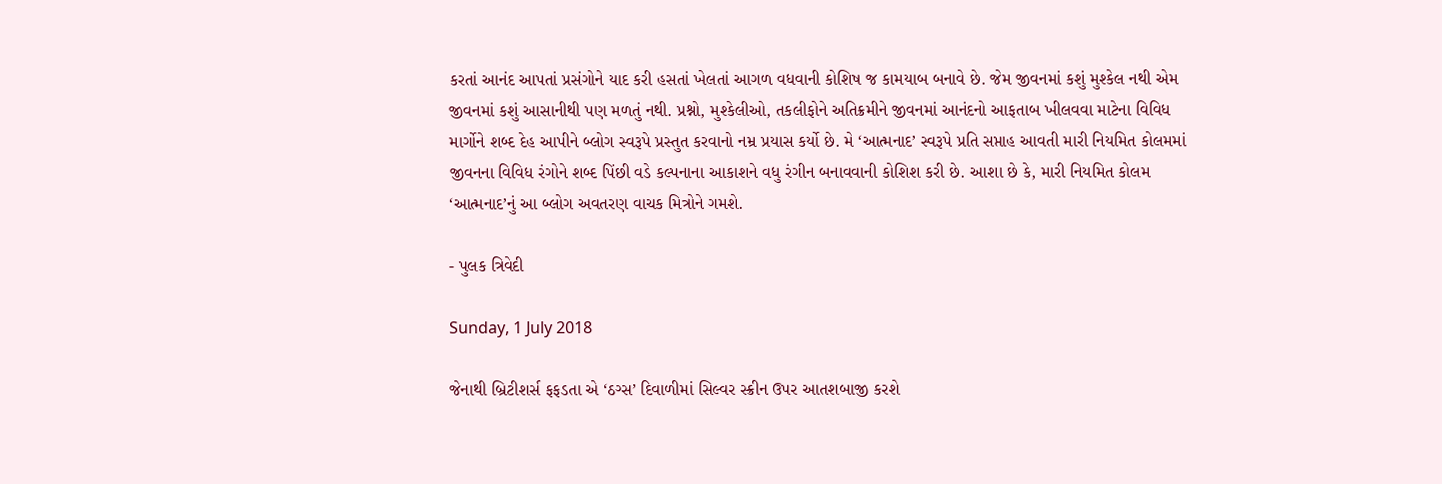કરતાં આનંદ આપતાં પ્રસંગોને યાદ કરી હસતાં ખેલતાં આગળ વધવાની કોશિષ જ કામયાબ બનાવે છે. જેમ જીવનમાં કશું મુશ્કેલ નથી એમ જીવનમાં કશું આસાનીથી પણ મળતું નથી. પ્રશ્નો, મુશ્કેલીઓ, તકલીફોને અતિક્રમીને જીવનમાં આનંદનો આફતાબ ખીલવવા માટેના વિવિધ માર્ગોને શબ્દ દેહ આપીને બ્લોગ સ્વરૂપે પ્રસ્તુત કરવાનો નમ્ર પ્રયાસ કર્યો છે. મે ‘આત્મનાદ’ સ્વરૂપે પ્રતિ સપ્તાહ આવતી મારી નિયમિત કોલમમાં જીવનના વિવિધ રંગોને શબ્દ પિંછી વડે કલ્પનાના આકાશને વધુ રંગીન બનાવવાની કોશિશ કરી છે. આશા છે કે, મારી નિયમિત કોલમ ‘આત્મનાદ’નું આ બ્લોગ અવતરણ વાચક મિત્રોને ગમશે.

- પુલક ત્રિવેદી

Sunday, 1 July 2018

જેનાથી બ્રિટીશર્સ ફફડતા એ ‘ઠગ્સ’ દિવાળીમાં સિલ્વર સ્ક્રીન ઉપર આતશબાજી કરશે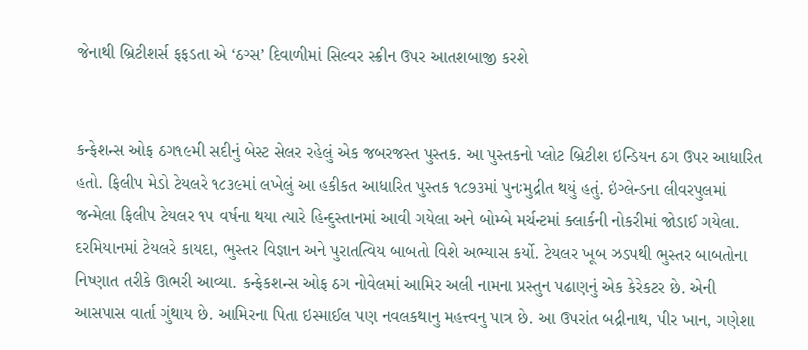જેનાથી બ્રિટીશર્સ ફફડતા એ ‘ઠગ્સ’ દિવાળીમાં સિલ્વર સ્ક્રીન ઉપર આતશબાજી કરશે


કન્ફેશન્સ ઓફ ઠગ૧૯મી સદીનું બેસ્ટ સેલર રહેલું એક જબરજસ્ત પુસ્તક. આ પુસ્તકનો પ્લોટ બ્રિટીશ ઇન્ડિયન ઠગ ઉપર આધારિત હતો. ફિલીપ મેડો ટેયલરે ૧૮૩૯માં લખેલું આ હકીકત આધારિત પુસ્તક ૧૮૭૩માં પુનઃમુદ્રીત થયું હતું. ઇંગ્લેન્ડના લીવરપુલમાં જન્મેલા ફિલીપ ટેયલર ૧૫ વર્ષના થયા ત્યારે હિન્દુસ્તાનમાં આવી ગયેલા અને બોમ્બે મર્ચન્ટમાં ક્લાર્કની નોકરીમાં જોડાઈ ગયેલા. દરમિયાનમાં ટેયલરે કાયદા, ભુસ્તર વિજ્ઞાન અને પુરાતત્વિય બાબતો વિશે અભ્યાસ કર્યો. ટેયલર ખૂબ ઝડપથી ભુસ્તર બાબતોના નિષ્ણાત તરીકે ઊભરી આવ્યા. કન્ફેકશન્સ ઓફ ઠગ નોવેલમાં આમિર અલી નામના પ્રસ્તુન પઢાણનું એક કેરેકટર છે. એની આસપાસ વાર્તા ગુંથાય છે. આમિરના પિતા ઇસ્માઈલ પણ નવલકથાનુ મહત્ત્વનુ પાત્ર છે. આ ઉપરાંત બદ્રીનાથ, પીર ખાન, ગણેશા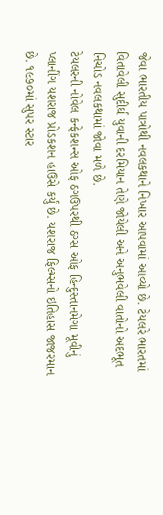જેવા ભારતીય પાત્રોથી નવલકથાને નિખાર આપવામાં આવ્યો છે. ટેયલરે ભારતમાં વિતાવેલી સુદીર્ઘ યુવાની દરમિયાન તેણે જોયેલી અને અનુભવેલી વાતોનો અદભૂત નિચોડ નવલકથામાં જોવા મળે છે.
ટેયલરની નોવેલ કન્ફેકશન્સ ઓફ ઠગઉપરથી ઠગ્સ ઓફ હિન્દુસ્તાનમેગા મૂવીનું પ્લાનીંગ યશરાજ પ્રોડકશન હાઉસે કર્યું છે. યશરાજ ફિલ્મ્સનો ઇતિહાસ જાજરમાન છે. ૧૯૭૦માં સુપર સ્ટાર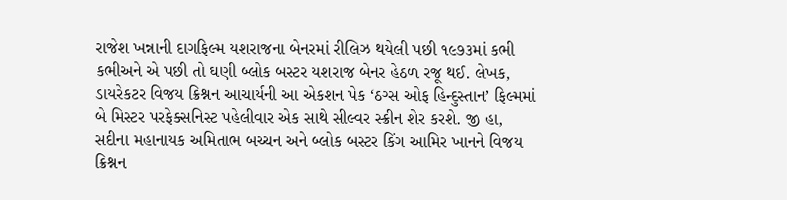રાજેશ ખન્નાની દાગફિલ્મ યશરાજના બેનરમાં રીલિઝ થયેલી પછી ૧૯૭૩માં કભી કભીઅને એ પછી તો ઘણી બ્લોક બસ્ટર યશરાજ બેનર હેઠળ રજૂ થઈ. લેખક, ડાયરેકટર વિજય ક્રિશ્નન આચાર્યની આ એકશન પેક ‘ઠગ્સ ઓફ હિન્દુસ્તાન’ ફિલ્મમાં બે મિસ્ટર પરફેક્સનિસ્ટ પહેલીવાર એક સાથે સીલ્વર સ્ક્રીન શેર કરશે. જી હા, સદીના મહાનાયક અમિતાભ બચ્ચન અને બ્લોક બસ્ટર કિંગ આમિર ખાનને વિજય ક્રિશ્નન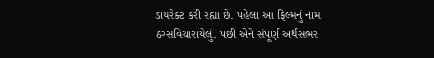ડાયરેક્ટ કરી રહ્યા છે. પહેલા આ ફિલ્મનું નામ ઠગ્સવિચારાયેલું. પછી એને સંપૂર્ણ અર્થસભર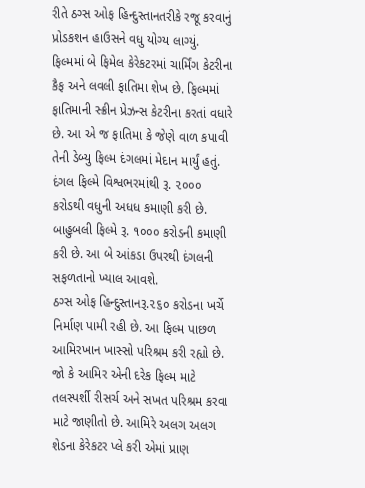રીતે ઠગ્સ ઓફ હિન્દુસ્તાનતરીકે રજૂ કરવાનું પ્રોડકશન હાઉસને વધુ યોગ્ય લાગ્યું.
ફિલ્મમાં બે ફિમેલ કેરેકટરમાં ચાર્મિંગ કેટરીના કૈફ અને લવલી ફાતિમા શેખ છે. ફિલ્મમાં ફાતિમાની સ્ક્રીન પ્રેઝન્સ કેટરીના કરતાં વધારે છે. આ એ જ ફાતિમા કે જેણે વાળ કપાવી તેની ડેબ્યુ ફિલ્મ દંગલમાં મેદાન માર્યું હતું. દંગલ ફિલ્મે વિશ્વભરમાંથી રૂ. ૨૦૦૦ કરોડથી વધુની અધધ કમાણી કરી છે. બાહુબલી ફિલ્મે રૂ. ૧૦૦૦ કરોડની કમાણી કરી છે. આ બે આંકડા ઉપરથી દંગલની સફળતાનો ખ્યાલ આવશે.
ઠગ્સ ઓફ હિન્દુસ્તાનરૂ.૨૬૦ કરોડના ખર્ચે નિર્માણ પામી રહી છે. આ ફિલ્મ પાછળ આમિરખાન ખાસ્સો પરિશ્રમ કરી રહ્યો છે. જો કે આમિર એની દરેક ફિલ્મ માટે તલસ્પર્શી રીસર્ચ અને સખત પરિશ્રમ કરવા માટે જાણીતો છે. આમિરે અલગ અલગ શેડના કેરેકટર પ્લે કરી એમાં પ્રાણ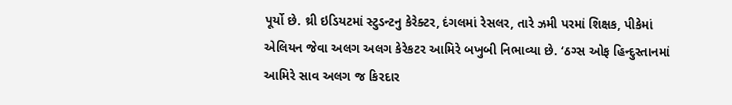પૂર્યો છે. થ્રી ઇડિયટમાં સ્ટુડન્ટનુ કેરેક્ટર, દંગલમાં રેસલર, તારે ઝમી પરમાં શિક્ષક, પીકેમાં એલિયન જેવા અલગ અલગ કેરેકટર આમિરે બખુબી નિભાવ્યા છે. ‘ઠગ્સ ઓફ હિન્દુસ્તાનમાં આમિરે સાવ અલગ જ કિરદાર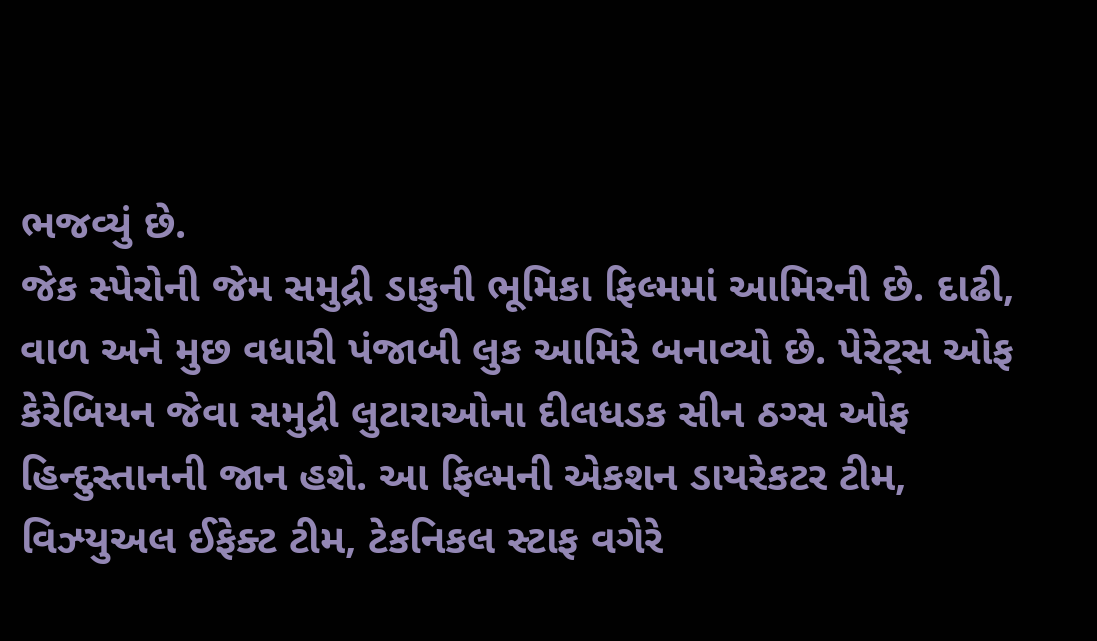ભજવ્યું છે.
જેક સ્પેરોની જેમ સમુદ્રી ડાકુની ભૂમિકા ફિલ્મમાં આમિરની છે. દાઢી, વાળ અને મુછ વધારી પંજાબી લુક આમિરે બનાવ્યો છે. પેરેટ્સ ઓફ કેરેબિયન જેવા સમુદ્રી લુટારાઓના દીલધડક સીન ઠગ્સ ઓફ હિન્દુસ્તાનની જાન હશે. આ ફિલ્મની એકશન ડાયરેકટર ટીમ, વિઝ્યુઅલ ઈફેક્ટ ટીમ, ટેકનિકલ સ્ટાફ વગેરે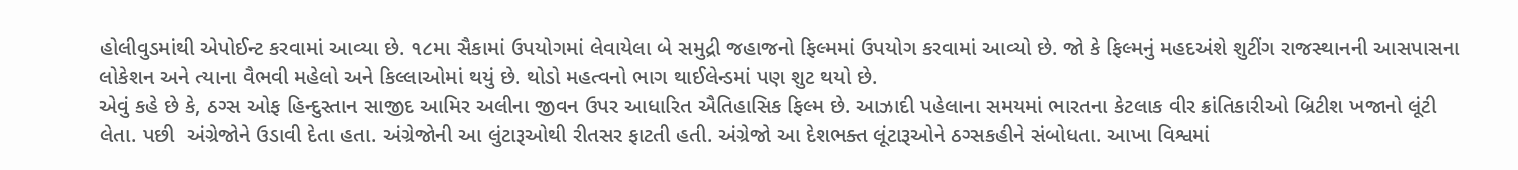હોલીવુડમાંથી એપોઈન્ટ કરવામાં આવ્યા છે. ૧૮મા સૈકામાં ઉપયોગમાં લેવાયેલા બે સમુદ્રી જહાજનો ફિલ્મમાં ઉપયોગ કરવામાં આવ્યો છે. જો કે ફિલ્મનું મહદઅંશે શુટીંગ રાજસ્થાનની આસપાસના લોકેશન અને ત્યાના વૈભવી મહેલો અને કિલ્લાઓમાં થયું છે. થોડો મહત્વનો ભાગ થાઈલેન્ડમાં પણ શુટ થયો છે.
એવું કહે છે કે, ઠગ્સ ઓફ હિન્દુસ્તાન સાજીદ આમિર અલીના જીવન ઉપર આધારિત ઐતિહાસિક ફિલ્મ છે. આઝાદી પહેલાના સમયમાં ભારતના કેટલાક વીર ક્રાંતિકારીઓ બ્રિટીશ ખજાનો લૂંટી લેતા. પછી  અંગ્રેજોને ઉડાવી દેતા હતા. અંગ્રેજોની આ લુંટારૂઓથી રીતસર ફાટતી હતી. અંગ્રેજો આ દેશભક્ત લૂંટારૂઓને ઠગ્સકહીને સંબોધતા. આખા વિશ્વમાં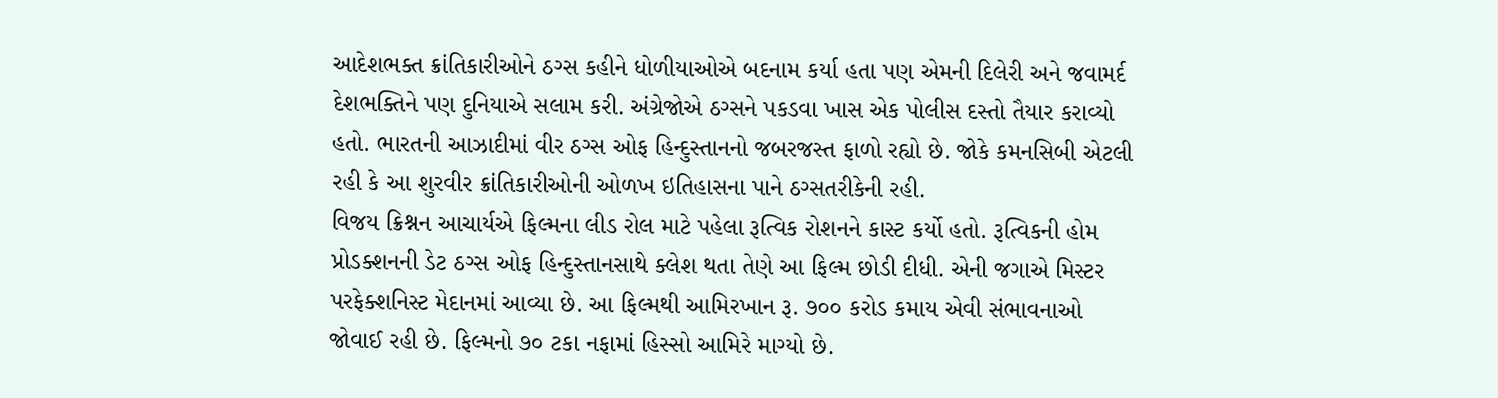આદેશભક્ત ક્રાંતિકારીઓને ઠગ્સ કહીને ધોળીયાઓએ બદનામ કર્યા હતા પણ એમની દિલેરી અને જવામર્દ દેશભક્તિને પણ દુનિયાએ સલામ કરી. અંગ્રેજોએ ઠગ્સને પકડવા ખાસ એક પોલીસ દસ્તો તૈયાર કરાવ્યો હતો. ભારતની આઝાદીમાં વીર ઠગ્સ ઓફ હિન્દુસ્તાનનો જબરજસ્ત ફાળો રહ્યો છે. જોકે કમનસિબી એટલી રહી કે આ શુરવીર ક્રાંતિકારીઓની ઓળખ ઇતિહાસના પાને ઠગ્સતરીકેની રહી.
વિજય ક્રિશ્નન આચાર્યએ ફિલ્મના લીડ રોલ માટે પહેલા રૂત્વિક રોશનને કાસ્ટ કર્યો હતો. રૂત્વિકની હોમ પ્રોડક્શનની ડેટ ઠગ્સ ઓફ હિન્દુસ્તાનસાથે ક્લેશ થતા તેણે આ ફિલ્મ છોડી દીધી. એની જગાએ મિસ્ટર પરફેક્શનિસ્ટ મેદાનમાં આવ્યા છે. આ ફિલ્મથી આમિરખાન રૂ. ૭૦૦ કરોડ કમાય એવી સંભાવનાઓ જોવાઈ રહી છે. ફિલ્મનો ૭૦ ટકા નફામાં હિસ્સો આમિરે માગ્યો છે.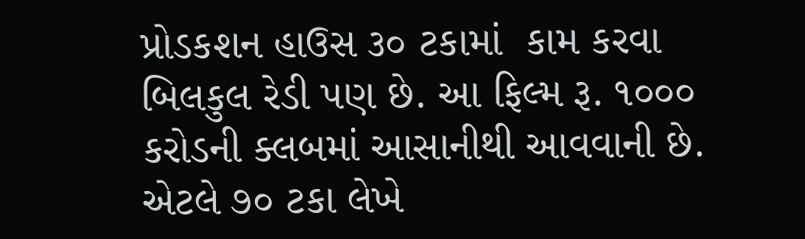પ્રોડકશન હાઉસ ૩૦ ટકામાં  કામ કરવા બિલકુલ રેડી પણ છે. આ ફિલ્મ રૂ. ૧૦૦૦ કરોડની ક્લબમાં આસાનીથી આવવાની છે. એટલે ૭૦ ટકા લેખે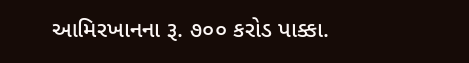આમિરખાનના રૂ. ૭૦૦ કરોડ પાક્કા.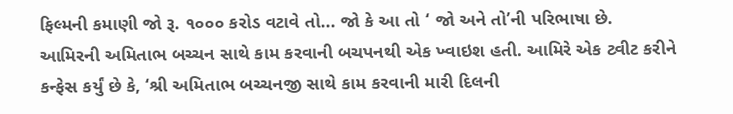ફિલ્મની કમાણી જો રૂ. ૧૦૦૦ કરોડ વટાવે તો... જો કે આ તો ‘ જો અને તો’ની પરિભાષા છે.
આમિરની અમિતાભ બચ્ચન સાથે કામ કરવાની બચપનથી એક ખ્વાઇશ હતી. આમિરે એક ટ્વીટ કરીને કન્ફેસ કર્યું છે કે, ‘શ્રી અમિતાભ બચ્ચનજી સાથે કામ કરવાની મારી દિલની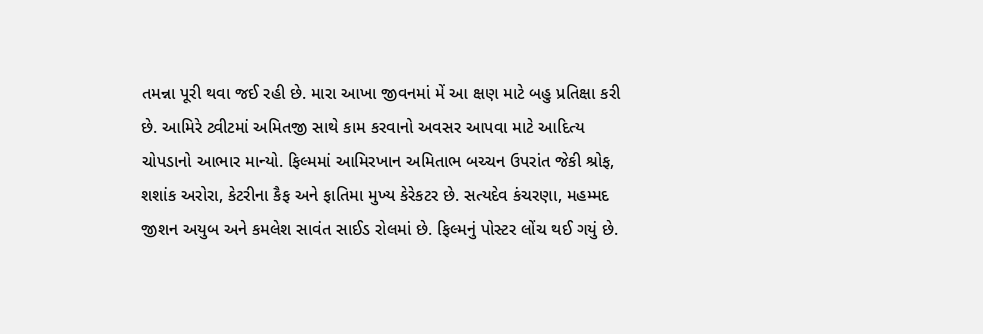તમન્ના પૂરી થવા જઈ રહી છે. મારા આખા જીવનમાં મેં આ ક્ષણ માટે બહુ પ્રતિક્ષા કરી છે. આમિરે ટ્વીટમાં અમિતજી સાથે કામ કરવાનો અવસર આપવા માટે આદિત્ય ચોપડાનો આભાર માન્યો. ફિલ્મમાં આમિરખાન અમિતાભ બચ્ચન ઉપરાંત જેકી શ્રોફ, શશાંક અરોરા, કેટરીના કૈફ અને ફાતિમા મુખ્ય કેરેકટર છે. સત્યદેવ કંચરણા, મહમ્મદ જીશન અયુબ અને કમલેશ સાવંત સાઈડ રોલમાં છે. ફિલ્મનું પોસ્ટર લોંચ થઈ ગયું છે.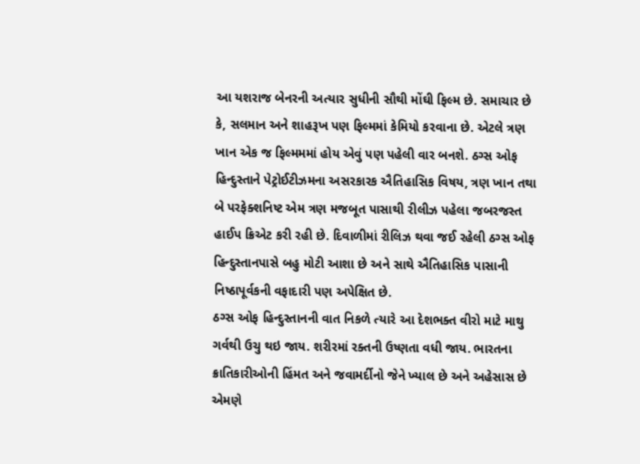આ યશરાજ બેનરની અત્યાર સુધીની સૌથી મોંઘી ફિલ્મ છે. સમાચાર છે કે, સલમાન અને શાહરૂખ પણ ફિલ્મમાં કેમિયો કરવાના છે. એટલે ત્રણ ખાન એક જ ફિલ્મમમાં હોય એવું પણ પહેલી વાર બનશે. ઠગ્સ ઓફ હિન્દુસ્તાને પેટ્રોઈટીઝમના અસરકારક ઐતિહાસિક વિષય, ત્રણ ખાન તથા બે પરફેક્શનિષ્ટ એમ ત્રણ મજબૂત પાસાથી રીલીઝ પહેલા જબરજસ્ત હાઈપ ક્રિએટ કરી રહી છે. દિવાળીમાં રીલિઝ થવા જઈ રહેલી ઠગ્સ ઓફ હિન્દુસ્તાનપાસે બહુ મોટી આશા છે અને સાથે ઐતિહાસિક પાસાની નિષ્ઠાપૂર્વકની વફાદારી પણ અપેક્ષિત છે.
ઠગ્સ ઓફ હિન્દુસ્તાનની વાત નિકળે ત્યારે આ દેશભક્ત વીરો માટે માથુ ગર્વથી ઉચુ થઇ જાય. શરીરમાં રક્તની ઉષ્ણતા વધી જાય. ભારતના ક્રાતિકારીઓની હિંમત અને જવામર્દીનો જેને ખ્યાલ છે અને અહેસાસ છે એમણે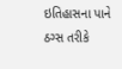ઇતિહાસના પાને ઠગ્સ તરીકે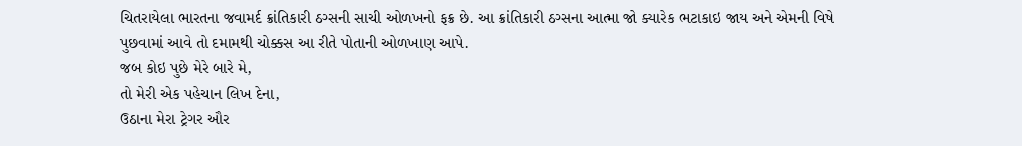ચિતરાયેલા ભારતના જવામર્દ ક્રાંતિકારી ઠગ્સની સાચી ઓળખનો ફક્ર છે. આ ક્રાંતિકારી ઠગ્સના આત્મા જો ક્યારેક ભટાકાઇ જાય અને એમની વિષે પુછવામાં આવે તો દમામથી ચોક્કસ આ રીતે પોતાની ઓળખાણ આપે.
જબ કોઇ પુછે મેરે બારે મે,
તો મેરી એક પહેચાન લિખ દેના,
ઉઠાના મેરા ટ્રેગર ઔર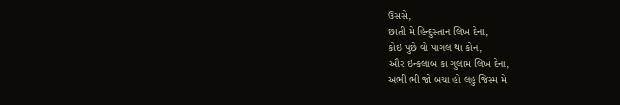ઉસસે,
છાતી મે હિન્દુસ્તાન લિખ દેના,
કોઇ પુછે વો પાગલ થા કોન,
ઔર ઇન્કલાબ કા ગુલામ લિખ દેના,
અભી ભી જો બચા હો લહુ જિસ્મ મે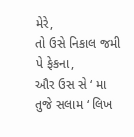મેરે,
તો ઉસે નિકાલ જમી પે ફેકના,
ઔર ઉસ સે ‘ મા તુજે સલામ ‘ લિખ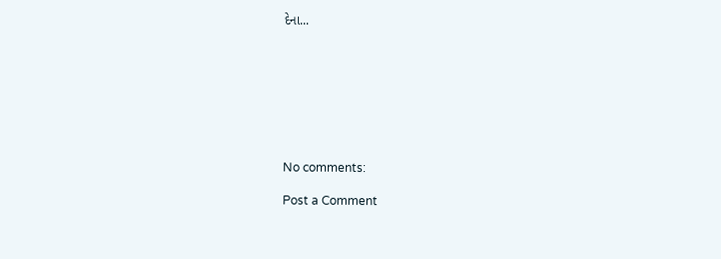દેના...








No comments:

Post a Comment